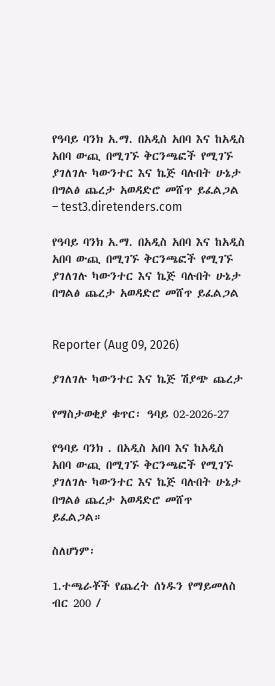የዓባይ ባንክ አ.ማ. በአዲስ አበባ እና ከአዲስ አበባ ውጪ በሚገኙ ቅርንጫፎች የሚገኙ ያገለገሉ ካውንተር እና ኬጅ ባሉበት ሁኔታ በግልፅ ጨረታ አወዳድሮ መሸጥ ይፈልጋል – test3.diretenders.com

የዓባይ ባንክ አ.ማ. በአዲስ አበባ እና ከአዲስ አበባ ውጪ በሚገኙ ቅርንጫፎች የሚገኙ ያገለገሉ ካውንተር እና ኬጅ ባሉበት ሁኔታ በግልፅ ጨረታ አወዳድሮ መሸጥ ይፈልጋል


Reporter (Aug 09, 2026)

ያገለገሉ ካውንተር እና ኬጅ ሽያጭ ጨረታ

የማስታወቂያ ቁጥር፡ ዓባይ 02-2026-27

የዓባይ ባንክ . በአዲስ አበባ እና ከአዲስ አበባ ውጪ በሚገኙ ቅርንጫፎች የሚገኙ ያገለገሉ ካውንተር እና ኬጅ ባሉበት ሁኔታ በግልፅ ጨረታ አወዳድሮ መሸጥ ይፈልጋል።

ስለሆነም፡

1.ተጫራቾች የጨረት ሰነዱን የማይመለስ ብር 200 /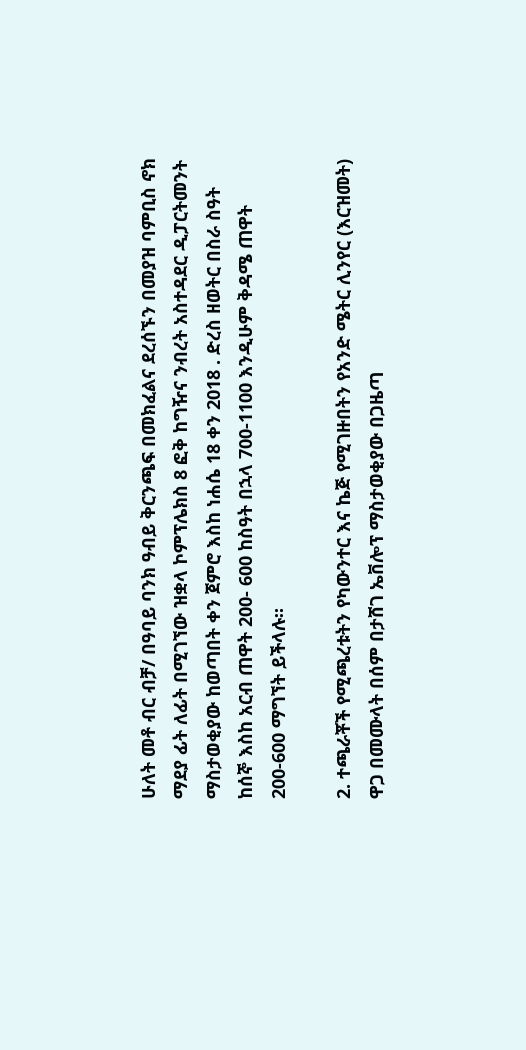ሁለት መቶ ብር ብቻ/ በዓባይ ባንክ ዓብይ ቅርንጫፍ በመክፈልና ደረሰኙን በመያዝ ባምቢስ ኖክ ማደያ ፊት ለፊት በሚገኘው ዝቋላ ኮምፕሌክስ 8 ፎቅ ከግዥና ንብረት አስተዳደር ዲፓርትመንት ማስታወቂያው ከወጣበት ቀን ጀምሮ እስከ ነሐሴ 18 ቀን 2018 . ድረስ ዘወትር በስራ ስዓት ከሰኞ እስከ አርብ ጠዋት 200- 600 ከስዓት በኋላ 700-1100 እንዲሁም ቅዳሜ ጠዋት 200-600 ማግኘት ይችላሉ።

2. ተጫራቾች የሚጫረቱትን የካውንተር እና ኬጅ የሚገዙበትን የአንድ ሜትር ሊንየር (እርዝመት) ዋጋ በመሙላት በሰም በታሸገ ኤቨሎፕ ማስታወቂያው በጋዜጣ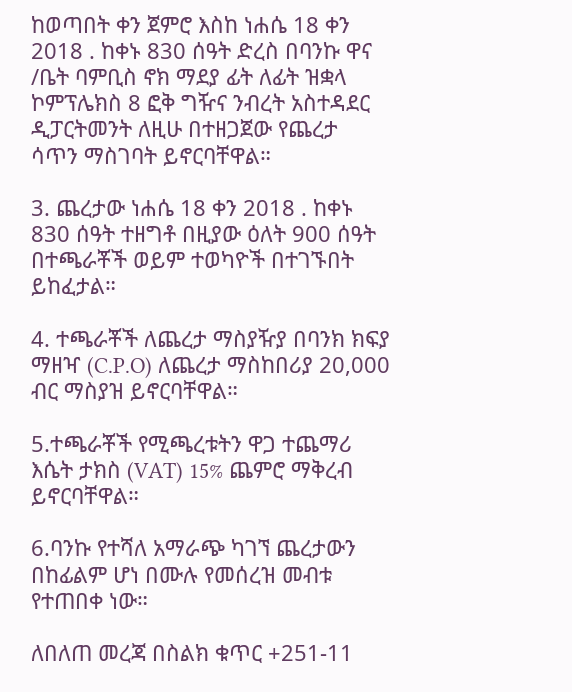ከወጣበት ቀን ጀምሮ እስከ ነሐሴ 18 ቀን 2018 . ከቀኑ 830 ሰዓት ድረስ በባንኩ ዋና /ቤት ባምቢስ ኖክ ማደያ ፊት ለፊት ዝቋላ ኮምፕሌክስ 8 ፎቅ ግዥና ንብረት አስተዳደር ዲፓርትመንት ለዚሁ በተዘጋጀው የጨረታ ሳጥን ማስገባት ይኖርባቸዋል።

3. ጨረታው ነሐሴ 18 ቀን 2018 . ከቀኑ 830 ሰዓት ተዘግቶ በዚያው ዕለት 900 ሰዓት በተጫራቾች ወይም ተወካዮች በተገኙበት ይከፈታል።

4. ተጫራቾች ለጨረታ ማስያዥያ በባንክ ክፍያ ማዘዣ (C.P.O) ለጨረታ ማስከበሪያ 20,000 ብር ማስያዝ ይኖርባቸዋል።

5.ተጫራቾች የሚጫረቱትን ዋጋ ተጨማሪ እሴት ታክስ (VAT) 15% ጨምሮ ማቅረብ ይኖርባቸዋል።

6.ባንኩ የተሻለ አማራጭ ካገኘ ጨረታውን በከፊልም ሆነ በሙሉ የመሰረዝ መብቱ የተጠበቀ ነው።

ለበለጠ መረጃ በስልክ ቁጥር +251-11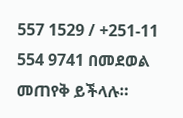557 1529 / +251-11 554 9741 በመደወል መጠየቅ ይችላሉ።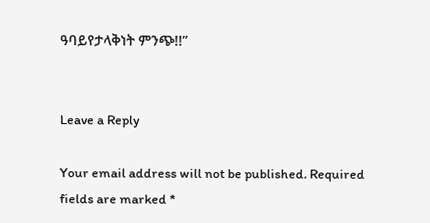ዓባይየታላቅነት ምንጭ!!”


Leave a Reply

Your email address will not be published. Required fields are marked *